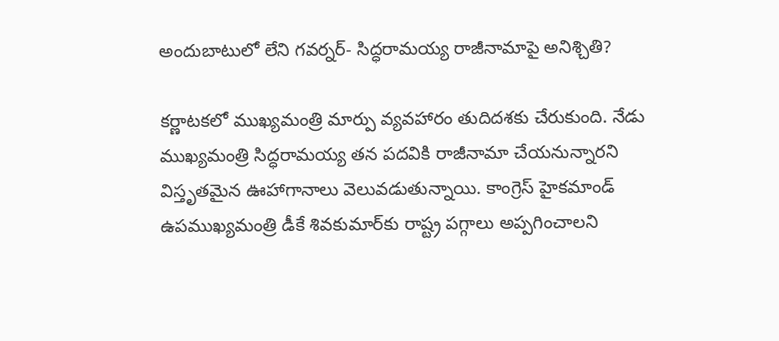అందుబాటులో లేని గవర్నర్- సిద్ధరామయ్య రాజీనామాపై అనిశ్చితి?

కర్ణాటకలో ముఖ్యమంత్రి మార్పు వ్యవహారం తుదిదశకు చేరుకుంది. నేడు ముఖ్యమంత్రి సిద్ధరామయ్య తన పదవికి రాజీనామా చేయనున్నారని విస్తృతమైన ఊహాగానాలు వెలువడుతున్నాయి. కాంగ్రెస్ హైకమాండ్ ఉపముఖ్యమంత్రి డీకే శివకుమార్‌కు రాష్ట్ర పగ్గాలు అప్పగించాలని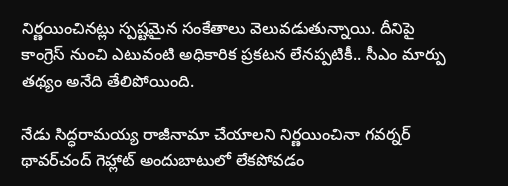నిర్ణయించినట్లు స్పష్టమైన సంకేతాలు వెలువడుతున్నాయి. దీనిపై కాంగ్రెస్ నుంచి ఎటువంటి అధికారిక ప్రకటన లేనప్పటికీ.. సీఎం మార్పు తథ్యం అనేది తేలిపోయింది.

నేడు సిద్ధరామయ్య రాజీనామా చేయాలని నిర్ణయించినా గవర్నర్ థావర్‌చంద్ గెహ్లాట్ అందుబాటులో లేకపోవడం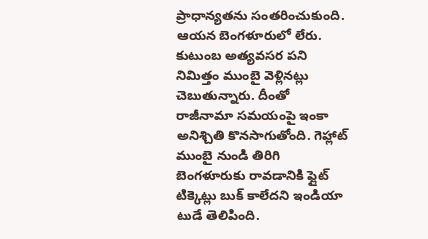ప్రాధాన్యతను సంతరించుకుంది. ఆయన బెంగళూరులో లేరు. కుటుంబ అత్యవసర పని నిమిత్తం ముంబై వెళ్లినట్లు చెబుతున్నారు. దీంతో రాజీనామా సమయంపై ఇంకా అనిశ్చితి కొనసాగుతోంది. గెహ్లాట్ ముంబై నుండి తిరిగి బెంగళూరుకు రావడానికి ఫ్లైట్ టిక్కెట్లు బుక్ కాలేదని ఇండియా టుడే తెలిపింది.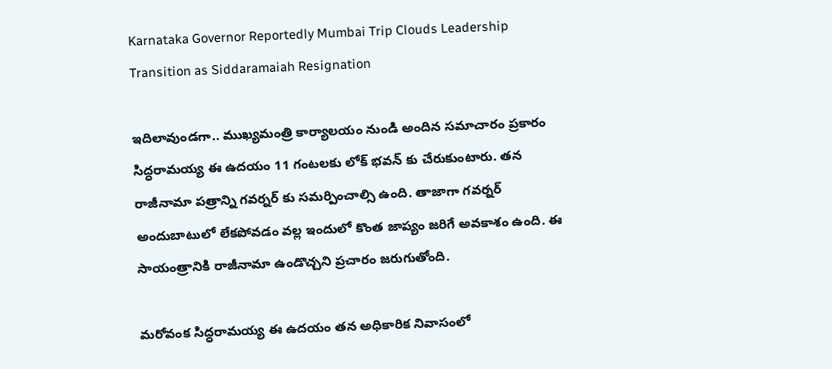Karnataka Governor Reportedly Mumbai Trip Clouds Leadership Transition as Siddaramaiah Resignation

ఇదిలావుండగా.. ముఖ్యమంత్రి కార్యాలయం నుండి అందిన సమాచారం ప్రకారం సిద్ధరామయ్య ఈ ఉదయం 11 గంటలకు లోక్ భవన్ కు చేరుకుంటారు. తన రాజీనామా పత్రాన్ని గవర్నర్ కు సమర్పించాల్సి ఉంది. తాజాగా గవర్నర్ అందుబాటులో లేకపోవడం వల్ల ఇందులో కొంత జాప్యం జరిగే అవకాశం ఉంది. ఈ సాయంత్రానికి రాజీనామా ఉండొచ్చని ప్రచారం జరుగుతోంది.

మరోవంక సిద్ధరామయ్య ఈ ఉదయం తన అధికారిక నివాసంలో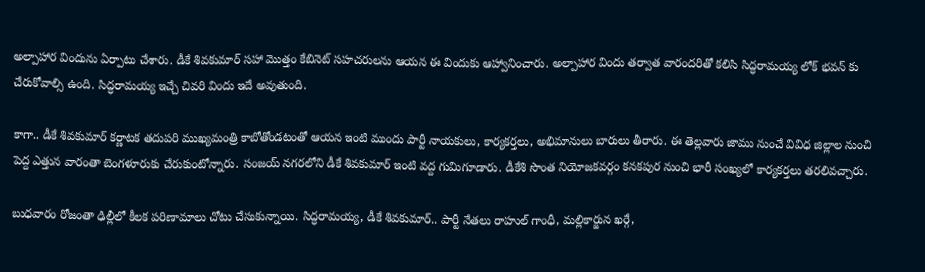అల్పాహార విందును ఏర్పాటు చేశారు. డీకే శివకుమార్‌ సహా మొత్తం కేబినెట్ సహచరులను ఆయన ఈ విందుకు ఆహ్వానించారు. అల్పాహార విందు తర్వాత వారందరితో కలిసి సిద్ధరామయ్య లోక్ భవన్ కు చేరుకోవాల్సి ఉంది. సిద్ధరామయ్య ఇచ్చే చివరి విందు ఇదే అవుతుంది.

కాగా.. డీకే శివకుమార్ కర్ణాటక తదుపరి ముఖ్యమంత్రి కాబోతోండటంతో ఆయన ఇంటి ముందు పార్టీ నాయకులు, కార్యకర్తలు, అభిమానులు బారులు తీరారు. ఈ తెల్లవారు జాము నుంచే వివిధ జిల్లాల నుంచి పెద్ద ఎత్తున వారంతా బెంగళూరుకు చేరుకుంటోన్నారు. సంజయ్ నగరలోని డీకే శివకుమార్ ఇంటి వద్ద గుమిగూడారు. డీకేశి సొంత నియోజకవర్గం కనకపుర నుంచి భారీ సంఖ్యలో కార్యకర్తలు తరలివచ్చారు.

బుధవారం రోజంతా ఢిల్లీలో కీలక పరిణామాలు చోటు చేసుకున్నాయి. సిద్ధరామయ్య, డీకే శివకుమార్.. పార్టీ నేతలు రాహుల్ గాంధీ, మల్లికార్జున ఖర్గే,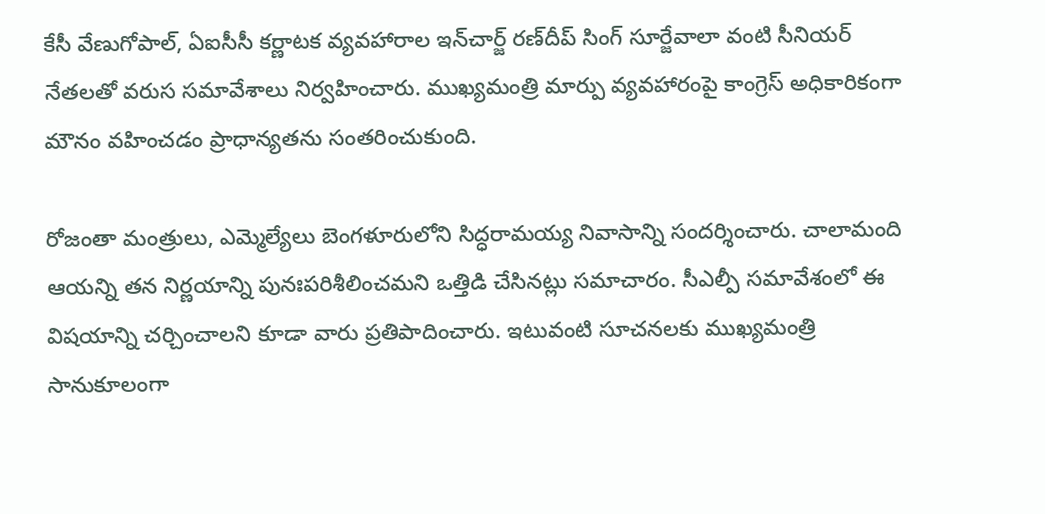కేసీ వేణుగోపాల్, ఏఐసీసీ కర్ణాటక వ్యవహారాల ఇన్‌చార్జ్ రణ్‌దీప్ సింగ్ సూర్జేవాలా వంటి సీనియర్ నేతలతో వరుస సమావేశాలు నిర్వహించారు. ముఖ్యమంత్రి మార్పు వ్యవహారంపై కాంగ్రెస్ అధికారికంగా మౌనం వహించడం ప్రాధాన్యతను సంతరించుకుంది.

రోజంతా మంత్రులు, ఎమ్మెల్యేలు బెంగళూరులోని సిద్ధరామయ్య నివాసాన్ని సందర్శించారు. చాలామంది ఆయన్ని తన నిర్ణయాన్ని పునఃపరిశీలించమని ఒత్తిడి చేసినట్లు సమాచారం. సీఎల్పీ సమావేశంలో ఈ విషయాన్ని చర్చించాలని కూడా వారు ప్రతిపాదించారు. ఇటువంటి సూచనలకు ముఖ్యమంత్రి సానుకూలంగా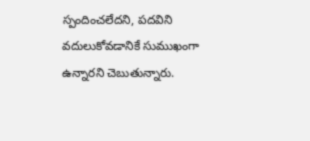స్పందించలేదని, పదవిని వదులుకోవడానికే సుముఖంగా ఉన్నారని చెబుతున్నారు.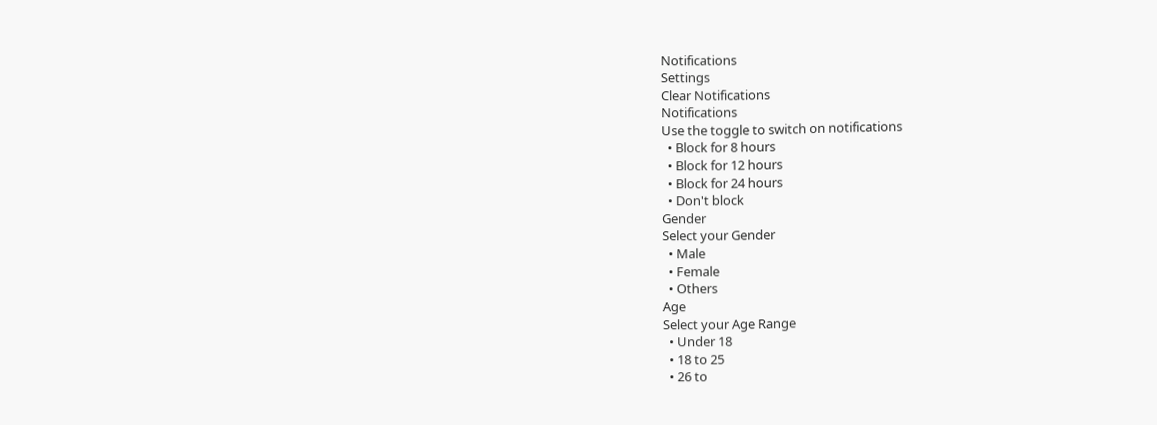Notifications
Settings
Clear Notifications
Notifications
Use the toggle to switch on notifications
  • Block for 8 hours
  • Block for 12 hours
  • Block for 24 hours
  • Don't block
Gender
Select your Gender
  • Male
  • Female
  • Others
Age
Select your Age Range
  • Under 18
  • 18 to 25
  • 26 to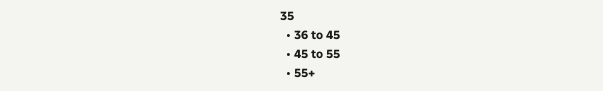35
  • 36 to 45
  • 45 to 55
  • 55+